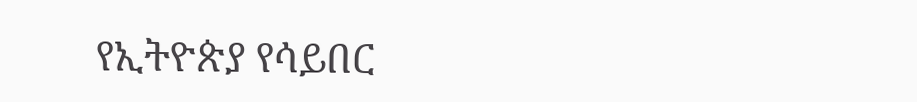የኢትዮጵያ የሳይበር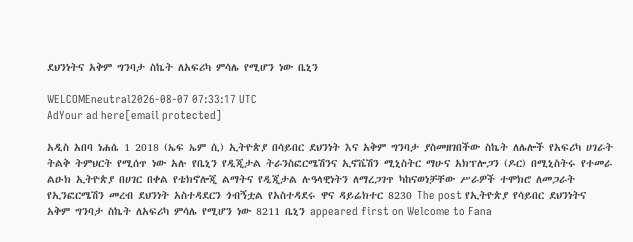ደህንነትና አቅም ግንባታ ስኬት ለአፍሪካ ምሳሌ የሚሆን ነው ቤኒን

WELCOMEneutral2026-08-07 07:33:17 UTC
AdYour ad here[email protected]

አዲስ አበባ ነሐሴ 1 2018 (ኤፍ ኤም ሲ) ኢትዮጵያ በሳይበር ደህንነት እና አቅም ግንባታ ያስመዘገበችው ስኬት ለሌሎች የአፍሪካ ሀገራት ትልቅ ትምህርት የሚሰጥ ነው አሉ የቤኒን የዲጂታል ትራንስፎርሜሽንና ኢኖቬሽን ሚኒስትር ማሁና አክፕሎጋን (ዶር) በሚኒስትሩ የተመራ ልዑክ ኢትዮጵያ በሀገር በቀል የቴክኖሎጂ ልማትና የዲጂታል ሉዓላዊነትን ለማረጋገጥ ካከናወነቻቸው ሥራዎች ተሞክሮ ለመጋራት የኢንፎርሜሽን መረብ ደህንነት አስተዳደርን ጎብኝቷል የአስተዳደሩ ዋና ዳይሬክተር 8230 The post የኢትዮጵያ የሳይበር ደህንነትና አቅም ግንባታ ስኬት ለአፍሪካ ምሳሌ የሚሆን ነው 8211 ቤኒን appeared first on Welcome to Fana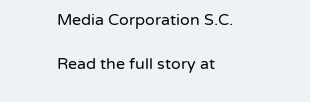Media Corporation S.C.

Read the full story at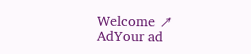Welcome ↗
AdYour ad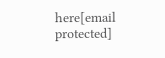here[email protected]